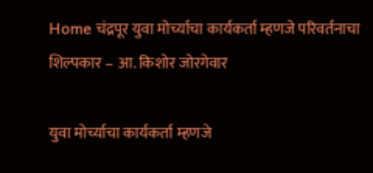Home चंद्रपूर युवा मोर्च्याचा कार्यकर्ता म्हणजे परिवर्तनाचा शिल्पकार – आ. किशोर जोरगेवार

युवा मोर्च्याचा कार्यकर्ता म्हणजे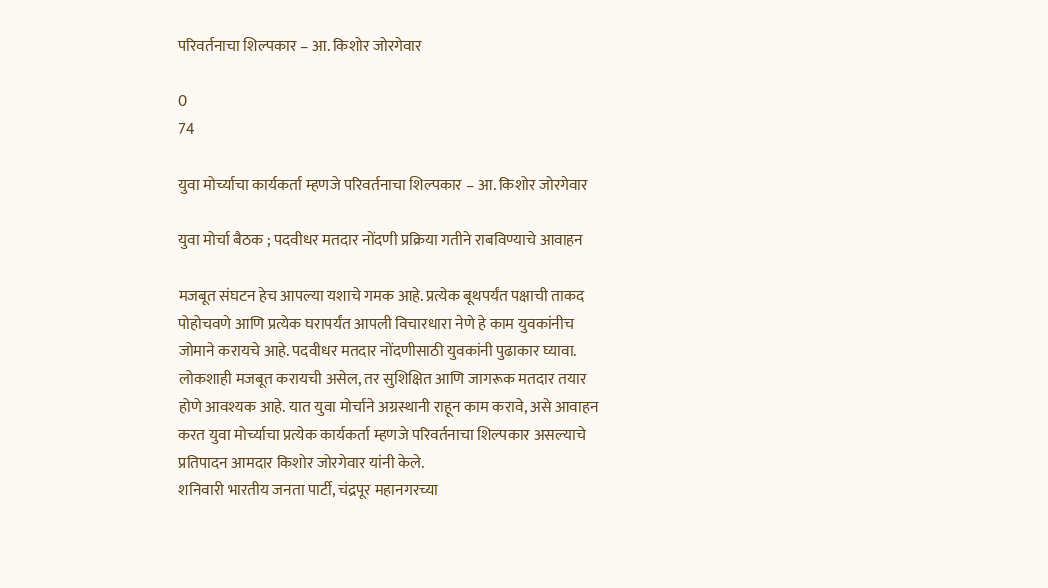परिवर्तनाचा शिल्पकार – आ. किशोर जोरगेवार

0
74

युवा मोर्च्याचा कार्यकर्ता म्हणजे परिवर्तनाचा शिल्पकार – आ. किशोर जोरगेवार

युवा मोर्चा बैठक ; पदवीधर मतदार नोंदणी प्रक्रिया गतीने राबविण्याचे आवाहन

मजबूत संघटन हेच आपल्या यशाचे गमक आहे. प्रत्येक बूथपर्यंत पक्षाची ताकद पोहोचवणे आणि प्रत्येक घरापर्यंत आपली विचारधारा नेणे हे काम युवकांनीच जोमाने करायचे आहे. पदवीधर मतदार नोंदणीसाठी युवकांनी पुढाकार घ्यावा. लोकशाही मजबूत करायची असेल, तर सुशिक्षित आणि जागरूक मतदार तयार होणे आवश्यक आहे. यात युवा मोर्चाने अग्रस्थानी राहून काम करावे, असे आवाहन करत युवा मोर्च्याचा प्रत्येक कार्यकर्ता म्हणजे परिवर्तनाचा शिल्पकार असल्याचे प्रतिपादन आमदार किशोर जोरगेवार यांनी केले.
शनिवारी भारतीय जनता पार्टी, चंद्रपूर महानगरच्या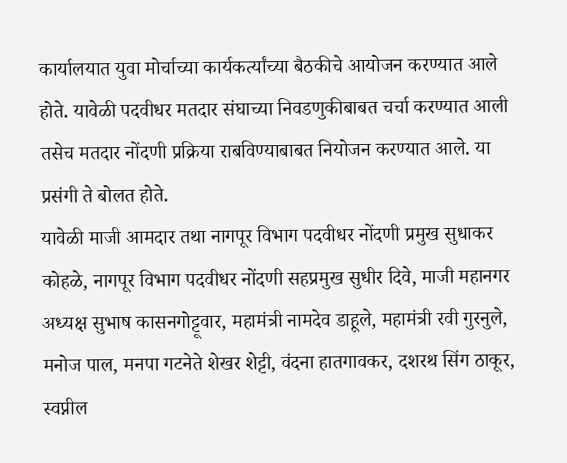कार्यालयात युवा मोर्चाच्या कार्यकर्त्यांच्या बैठकीचे आयोजन करण्यात आले होते. यावेळी पदवीधर मतदार संघाच्या निवडणुकीबाबत चर्चा करण्यात आली तसेच मतदार नोंदणी प्रक्रिया राबविण्याबाबत नियोजन करण्यात आले. या प्रसंगी ते बोलत होते.
यावेळी माजी आमदार तथा नागपूर विभाग पदवीधर नोंदणी प्रमुख सुधाकर कोहळे, नागपूर विभाग पदवीधर नोंदणी सहप्रमुख सुधीर दिवे, माजी महानगर अध्यक्ष सुभाष कासनगोट्टूवार, महामंत्री नामदेव डाहूले, महामंत्री रवी गुरनुले, मनोज पाल, मनपा गटनेते शेखर शेट्टी, वंदना हातगावकर, दशरथ सिंग ठाकूर, स्वप्नील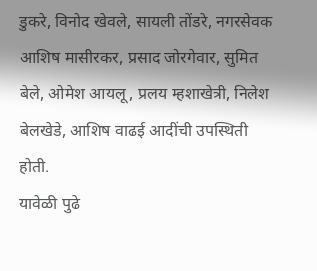डुकरे, विनोद खेवले, सायली तोंडरे, नगरसेवक आशिष मासीरकर, प्रसाद जोरगेवार, सुमित बेले, ओमेश आयलू, प्रलय म्हशाखेत्री, निलेश बेलखेडे, आशिष वाढई आदींची उपस्थिती होती.
यावेळी पुढे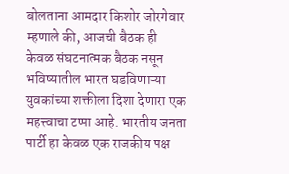बोलताना आमदार किशोर जोरगेवार म्हणाले की, आजची बैठक ही केवळ संघटनात्मक बैठक नसून भविष्यातील भारत घडविणाऱ्या युवकांच्या शक्तीला दिशा देणारा एक महत्त्वाचा टप्पा आहे. भारतीय जनता पार्टी हा केवळ एक राजकीय पक्ष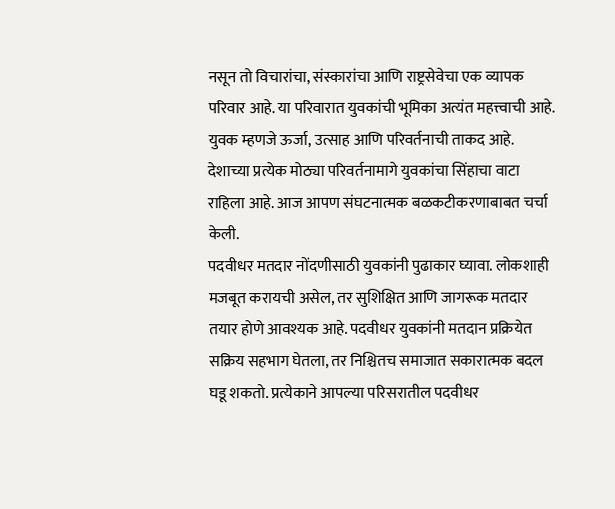नसून तो विचारांचा, संस्कारांचा आणि राष्ट्रसेवेचा एक व्यापक परिवार आहे. या परिवारात युवकांची भूमिका अत्यंत महत्त्वाची आहे. युवक म्हणजे ऊर्जा, उत्साह आणि परिवर्तनाची ताकद आहे. देशाच्या प्रत्येक मोठ्या परिवर्तनामागे युवकांचा सिंहाचा वाटा राहिला आहे. आज आपण संघटनात्मक बळकटीकरणाबाबत चर्चा केली.
पदवीधर मतदार नोंदणीसाठी युवकांनी पुढाकार घ्यावा. लोकशाही मजबूत करायची असेल, तर सुशिक्षित आणि जागरूक मतदार तयार होणे आवश्यक आहे. पदवीधर युवकांनी मतदान प्रक्रियेत सक्रिय सहभाग घेतला, तर निश्चितच समाजात सकारात्मक बदल घडू शकतो. प्रत्येकाने आपल्या परिसरातील पदवीधर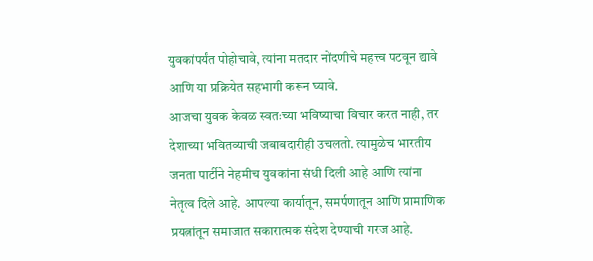युवकांपर्यंत पोहोचावे, त्यांना मतदार नोंदणीचे महत्त्व पटवून द्यावे आणि या प्रक्रियेत सहभागी करून घ्यावे.
आजचा युवक केवळ स्वतःच्या भविष्याचा विचार करत नाही, तर देशाच्या भवितव्याची जबाबदारीही उचलतो. त्यामुळेच भारतीय जनता पार्टीने नेहमीच युवकांना संधी दिली आहे आणि त्यांना नेतृत्व दिले आहे. आपल्या कार्यातून, समर्पणातून आणि प्रामाणिक प्रयत्नांतून समाजात सकारात्मक संदेश देण्याची गरज आहे.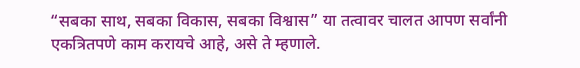“सबका साथ, सबका विकास, सबका विश्वास” या तत्वावर चालत आपण सर्वांनी एकत्रितपणे काम करायचे आहे, असे ते म्हणाले.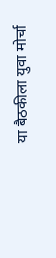या बैठकीला युवा मोर्चा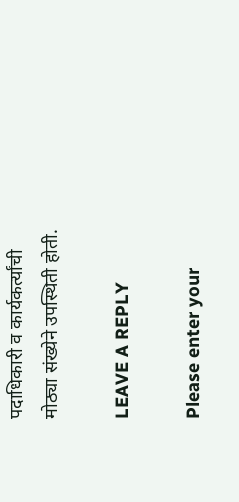पदाधिकारी व कार्यकर्त्यांची मोठ्या संख्येने उपस्थिती होती.

LEAVE A REPLY

Please enter your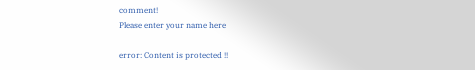comment!
Please enter your name here

error: Content is protected !!